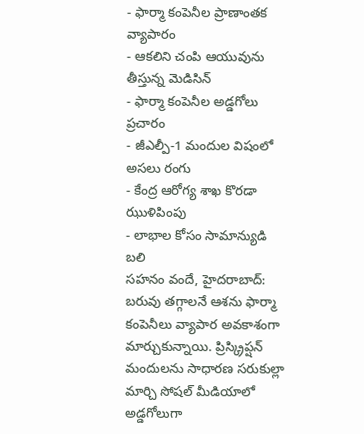- ఫార్మా కంపెనీల ప్రాణాంతక వ్యాపారం
- ఆకలిని చంపి ఆయువును తీస్తున్న మెడిసిన్
- ఫార్మా కంపెనీల అడ్డగోలు ప్రచారం
- జీఎల్పీ-1 మందుల విషంలో అసలు రంగు
- కేంద్ర ఆరోగ్య శాఖ కొరడా ఝుళిపింపు
- లాభాల కోసం సామాన్యుడి బలి
సహనం వందే, హైదరాబాద్:
బరువు తగ్గాలనే ఆశను ఫార్మా కంపెనీలు వ్యాపార అవకాశంగా మార్చుకున్నాయి. ప్రిస్క్రిప్షన్ మందులను సాధారణ సరుకుల్లా మార్చి సోషల్ మీడియాలో అడ్డగోలుగా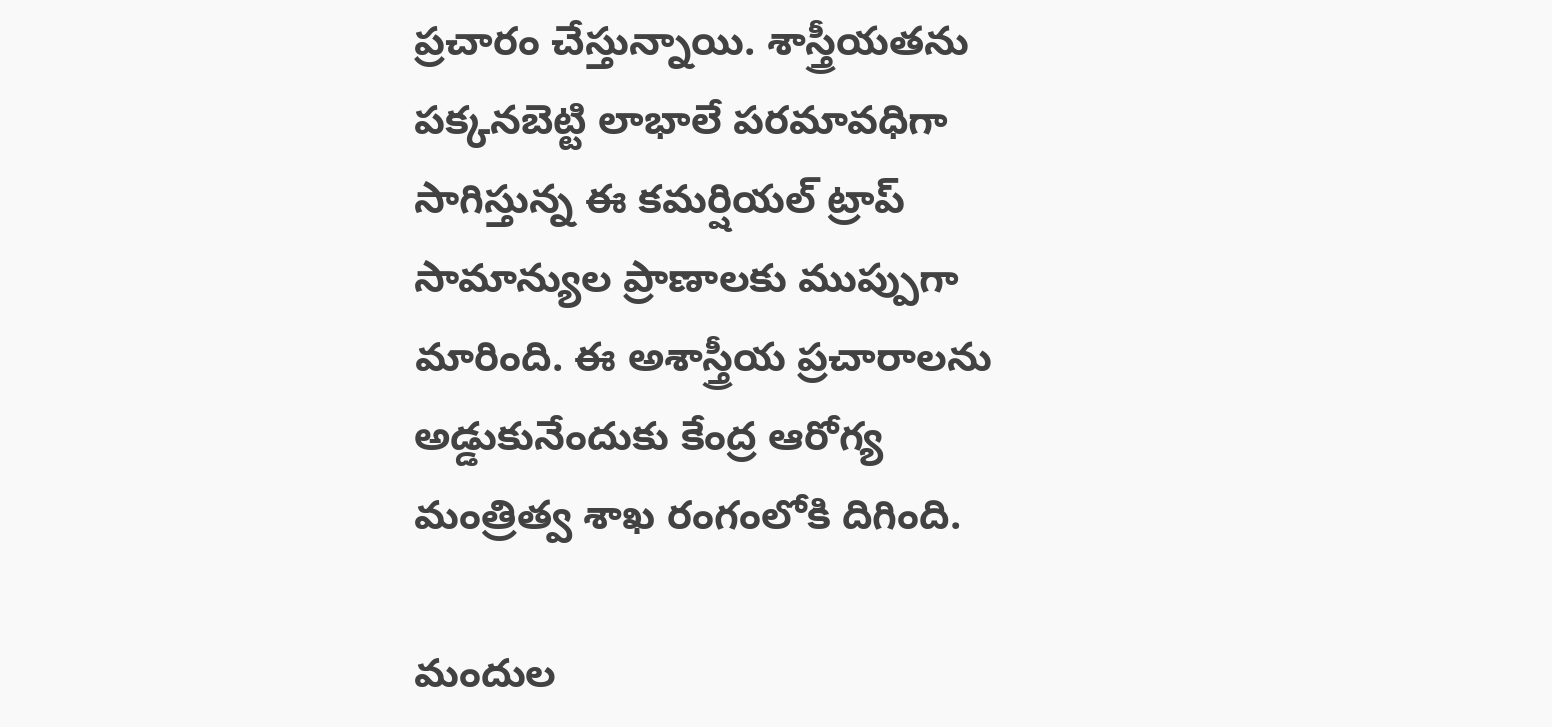ప్రచారం చేస్తున్నాయి. శాస్త్రీయతను పక్కనబెట్టి లాభాలే పరమావధిగా సాగిస్తున్న ఈ కమర్షియల్ ట్రాప్ సామాన్యుల ప్రాణాలకు ముప్పుగా మారింది. ఈ అశాస్త్రీయ ప్రచారాలను అడ్డుకునేందుకు కేంద్ర ఆరోగ్య మంత్రిత్వ శాఖ రంగంలోకి దిగింది.

మందుల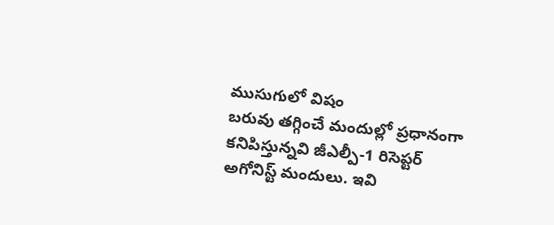ముసుగులో విషం
బరువు తగ్గించే మందుల్లో ప్రధానంగా కనిపిస్తున్నవి జీఎల్పీ-1 రిసెప్టర్ అగోనిస్ట్ మందులు. ఇవి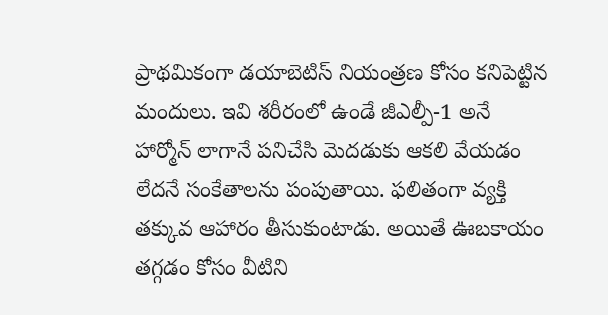ప్రాథమికంగా డయాబెటిస్ నియంత్రణ కోసం కనిపెట్టిన మందులు. ఇవి శరీరంలో ఉండే జీఎల్పీ-1 అనే హార్మోన్ లాగానే పనిచేసి మెదడుకు ఆకలి వేయడం లేదనే సంకేతాలను పంపుతాయి. ఫలితంగా వ్యక్తి తక్కువ ఆహారం తీసుకుంటాడు. అయితే ఊబకాయం తగ్గడం కోసం వీటిని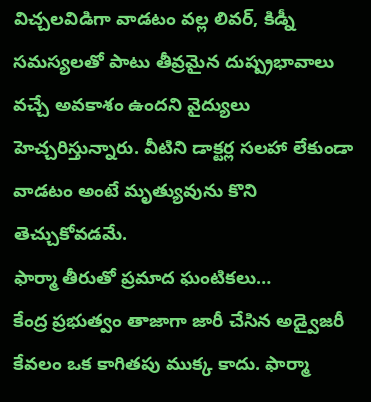విచ్చలవిడిగా వాడటం వల్ల లివర్, కిడ్నీ సమస్యలతో పాటు తీవ్రమైన దుష్ప్రభావాలు వచ్చే అవకాశం ఉందని వైద్యులు హెచ్చరిస్తున్నారు. వీటిని డాక్టర్ల సలహా లేకుండా వాడటం అంటే మృత్యువును కొని తెచ్చుకోవడమే.
ఫార్మా తీరుతో ప్రమాద ఘంటికలు…
కేంద్ర ప్రభుత్వం తాజాగా జారీ చేసిన అడ్వైజరీ కేవలం ఒక కాగితపు ముక్క కాదు. ఫార్మా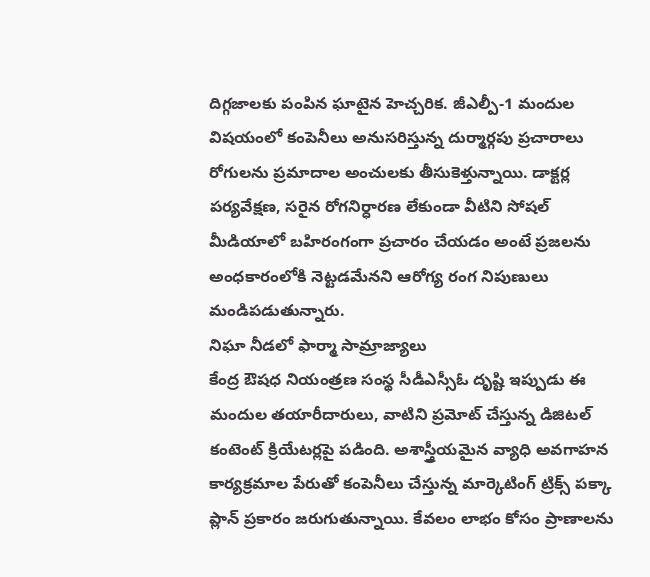దిగ్గజాలకు పంపిన ఘాటైన హెచ్చరిక. జీఎల్పీ-1 మందుల విషయంలో కంపెనీలు అనుసరిస్తున్న దుర్మార్గపు ప్రచారాలు రోగులను ప్రమాదాల అంచులకు తీసుకెళ్తున్నాయి. డాక్టర్ల పర్యవేక్షణ, సరైన రోగనిర్ధారణ లేకుండా వీటిని సోషల్ మీడియాలో బహిరంగంగా ప్రచారం చేయడం అంటే ప్రజలను అంధకారంలోకి నెట్టడమేనని ఆరోగ్య రంగ నిపుణులు మండిపడుతున్నారు.
నిఘా నీడలో ఫార్మా సామ్రాజ్యాలు
కేంద్ర ఔషధ నియంత్రణ సంస్థ సీడీఎస్సీఓ దృష్టి ఇప్పుడు ఈ మందుల తయారీదారులు, వాటిని ప్రమోట్ చేస్తున్న డిజిటల్ కంటెంట్ క్రియేటర్లపై పడింది. అశాస్త్రీయమైన వ్యాధి అవగాహన కార్యక్రమాల పేరుతో కంపెనీలు చేస్తున్న మార్కెటింగ్ ట్రిక్స్ పక్కా ప్లాన్ ప్రకారం జరుగుతున్నాయి. కేవలం లాభం కోసం ప్రాణాలను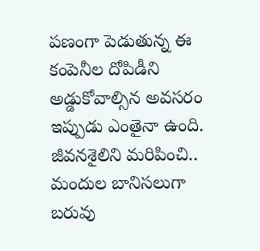పణంగా పెడుతున్న ఈ కంపెనీల దోపిడీని అడ్డుకోవాల్సిన అవసరం ఇప్పుడు ఎంతైనా ఉంది.
జీవనశైలిని మరిపించి.. మందుల బానిసలుగా
బరువు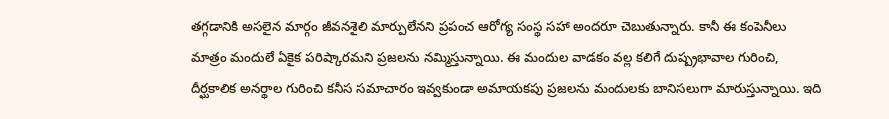తగ్గడానికి అసలైన మార్గం జీవనశైలి మార్పులేనని ప్రపంచ ఆరోగ్య సంస్థ సహా అందరూ చెబుతున్నారు. కానీ ఈ కంపెనీలు మాత్రం మందులే ఏకైక పరిష్కారమని ప్రజలను నమ్మిస్తున్నాయి. ఈ మందుల వాడకం వల్ల కలిగే దుష్ప్రభావాల గురించి, దీర్ఘకాలిక అనర్థాల గురించి కనీస సమాచారం ఇవ్వకుండా అమాయకపు ప్రజలను మందులకు బానిసలుగా మారుస్తున్నాయి. ఇది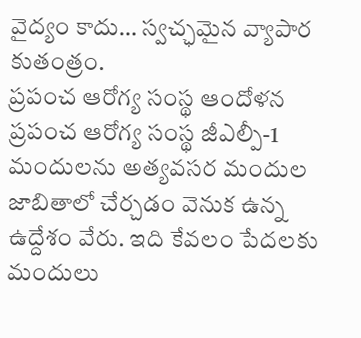వైద్యం కాదు… స్వచ్ఛమైన వ్యాపార కుతంత్రం.
ప్రపంచ ఆరోగ్య సంస్థ ఆందోళన
ప్రపంచ ఆరోగ్య సంస్థ జీఎల్పీ-1 మందులను అత్యవసర మందుల జాబితాలో చేర్చడం వెనుక ఉన్న ఉద్దేశం వేరు. ఇది కేవలం పేదలకు మందులు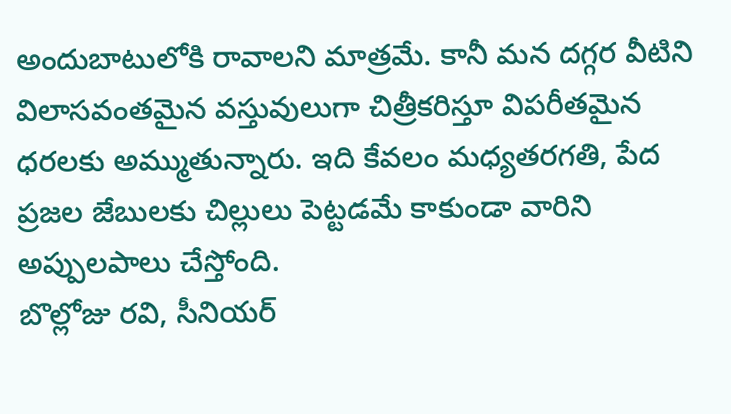అందుబాటులోకి రావాలని మాత్రమే. కానీ మన దగ్గర వీటిని విలాసవంతమైన వస్తువులుగా చిత్రీకరిస్తూ విపరీతమైన ధరలకు అమ్ముతున్నారు. ఇది కేవలం మధ్యతరగతి, పేద ప్రజల జేబులకు చిల్లులు పెట్టడమే కాకుండా వారిని అప్పులపాలు చేస్తోంది.
బొల్లోజు రవి, సీనియర్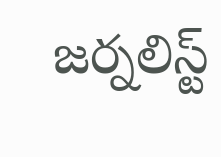జర్నలిస్ట్